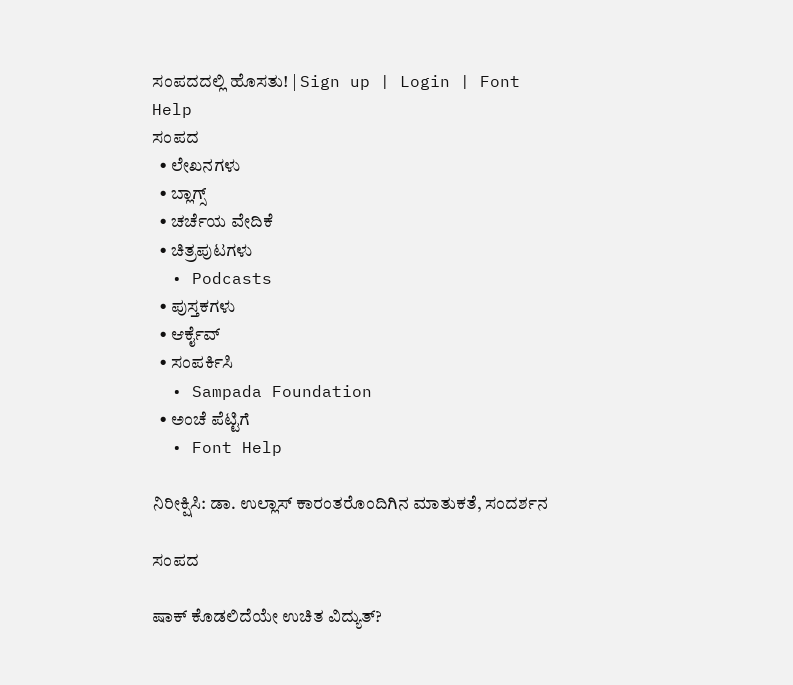ಸಂಪದದಲ್ಲಿ ಹೊಸತು! | Sign up | Login | Font Help
ಸಂಪದ
  • ಲೇಖನಗಳು
  • ಬ್ಲಾಗ್ಸ್
  • ಚರ್ಚೆಯ ವೇದಿಕೆ
  • ಚಿತ್ರಪುಟಗಳು
  • Podcasts
  • ಪುಸ್ತಕಗಳು
  • ಆರ್ಕೈವ್
  • ಸಂಪರ್ಕಿಸಿ
  • Sampada Foundation
  • ಅಂಚೆ ಪೆಟ್ಟಿಗೆ
  • Font Help

ನಿರೀಕ್ಷಿಸಿ: ಡಾ. ಉಲ್ಲಾಸ್ ಕಾರಂತರೊಂದಿಗಿನ ಮಾತುಕತೆ, ಸಂದರ್ಶನ

ಸಂಪದ

ಷಾಕ್ ಕೊಡಲಿದೆಯೇ ಉಚಿತ ವಿದ್ಯುತ್?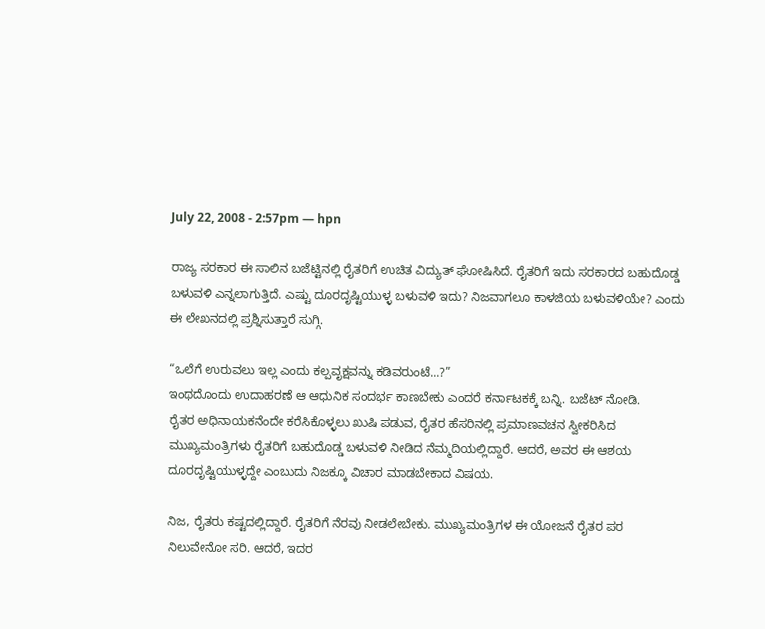July 22, 2008 - 2:57pm — hpn

ರಾಜ್ಯ ಸರಕಾರ ಈ ಸಾಲಿನ ಬಜೆಟ್ಟಿನಲ್ಲಿ ರೈತರಿಗೆ ಉಚಿತ ವಿದ್ಯುತ್ ಘೋಷಿಸಿದೆ. ರೈತರಿಗೆ ಇದು ಸರಕಾರದ ಬಹುದೊಡ್ಡ ಬಳುವಳಿ ಎನ್ನಲಾಗುತ್ತಿದೆ. ಎಷ್ಟು ದೂರದೃಷ್ಟಿಯುಳ್ಳ ಬಳುವಳಿ ಇದು? ನಿಜವಾಗಲೂ ಕಾಳಜಿಯ ಬಳುವಳಿಯೇ? ಎಂದು ಈ ಲೇಖನದಲ್ಲಿ ಪ್ರಶ್ನಿಸುತ್ತಾರೆ ಸುಗ್ಗಿ.

“ಒಲೆಗೆ ಉರುವಲು ಇಲ್ಲ ಎಂದು ಕಲ್ಪವೃಕ್ಷವನ್ನು ಕಡಿವರುಂಟೆ...?”
ಇಂಥದೊಂದು ಉದಾಹರಣೆ ಆ ಆಧುನಿಕ ಸಂದರ್ಭ ಕಾಣಬೇಕು ಎಂದರೆ ಕರ್ನಾಟಕಕ್ಕೆ ಬನ್ನಿ. ಬಜೆಟ್ ನೋಡಿ.
ರೈತರ ಅಧಿನಾಯಕನೆಂದೇ ಕರೆಸಿಕೊಳ್ಳಲು ಖುಷಿ ಪಡುವ, ರೈತರ ಹೆಸರಿನಲ್ಲಿ ಪ್ರಮಾಣವಚನ ಸ್ವೀಕರಿಸಿದ ಮುಖ್ಯಮಂತ್ರಿಗಳು ರೈತರಿಗೆ ಬಹುದೊಡ್ಡ ಬಳುವಳಿ ನೀಡಿದ ನೆಮ್ಮದಿಯಲ್ಲಿದ್ದಾರೆ. ಆದರೆ, ಅವರ ಈ ಆಶಯ ದೂರದೃಷ್ಟಿಯುಳ್ಳದ್ದೇ ಎಂಬುದು ನಿಜಕ್ಕೂ ವಿಚಾರ ಮಾಡಬೇಕಾದ ವಿಷಯ.

ನಿಜ, ರೈತರು ಕಷ್ಟದಲ್ಲಿದ್ದಾರೆ. ರೈತರಿಗೆ ನೆರವು ನೀಡಲೇಬೇಕು. ಮುಖ್ಯಮಂತ್ರಿಗಳ ಈ ಯೋಜನೆ ರೈತರ ಪರ ನಿಲುವೇನೋ ಸರಿ. ಆದರೆ, ಇದರ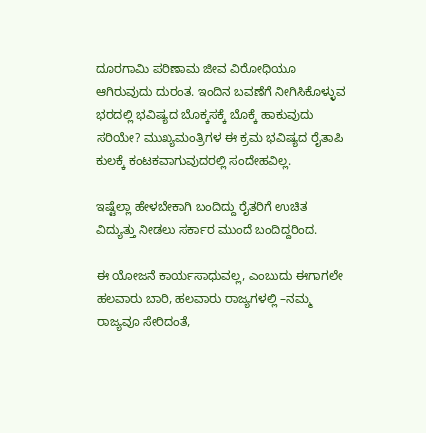ದೂರಗಾಮಿ ಪರಿಣಾಮ ಜೀವ ವಿರೋಧಿಯೂ ಆಗಿರುವುದು ದುರಂತ. ಇಂದಿನ ಬವಣೆಗೆ ನೀಗಿಸಿಕೊಳ್ಳುವ ಭರದಲ್ಲಿ ಭವಿಷ್ಯದ ಬೊಕ್ಕಸಕ್ಕೆ ಬೊಕ್ಕೆ ಹಾಕುವುದು ಸರಿಯೇ? ಮುಖ್ಯಮಂತ್ರಿಗಳ ಈ ಕ್ರಮ ಭವಿಷ್ಯದ ರೈತಾಪಿ ಕುಲಕ್ಕೆ ಕಂಟಕವಾಗುವುದರಲ್ಲಿ ಸಂದೇಹವಿಲ್ಲ.

ಇಷ್ಟೆಲ್ಲಾ ಹೇಳಬೇಕಾಗಿ ಬಂದಿದ್ದು ರೈತರಿಗೆ ಉಚಿತ ವಿದ್ಯುತ್ತು ನೀಡಲು ಸರ್ಕಾರ ಮುಂದೆ ಬಂದಿದ್ದರಿಂದ.

ಈ ಯೋಜನೆ ಕಾರ್ಯಸಾಧುವಲ್ಲ, ಎಂಬುದು ಈಗಾಗಲೇ ಹಲವಾರು ಬಾರಿ, ಹಲವಾರು ರಾಜ್ಯಗಳಲ್ಲಿ –ನಮ್ಮ ರಾಜ್ಯವೂ ಸೇರಿದಂತೆ,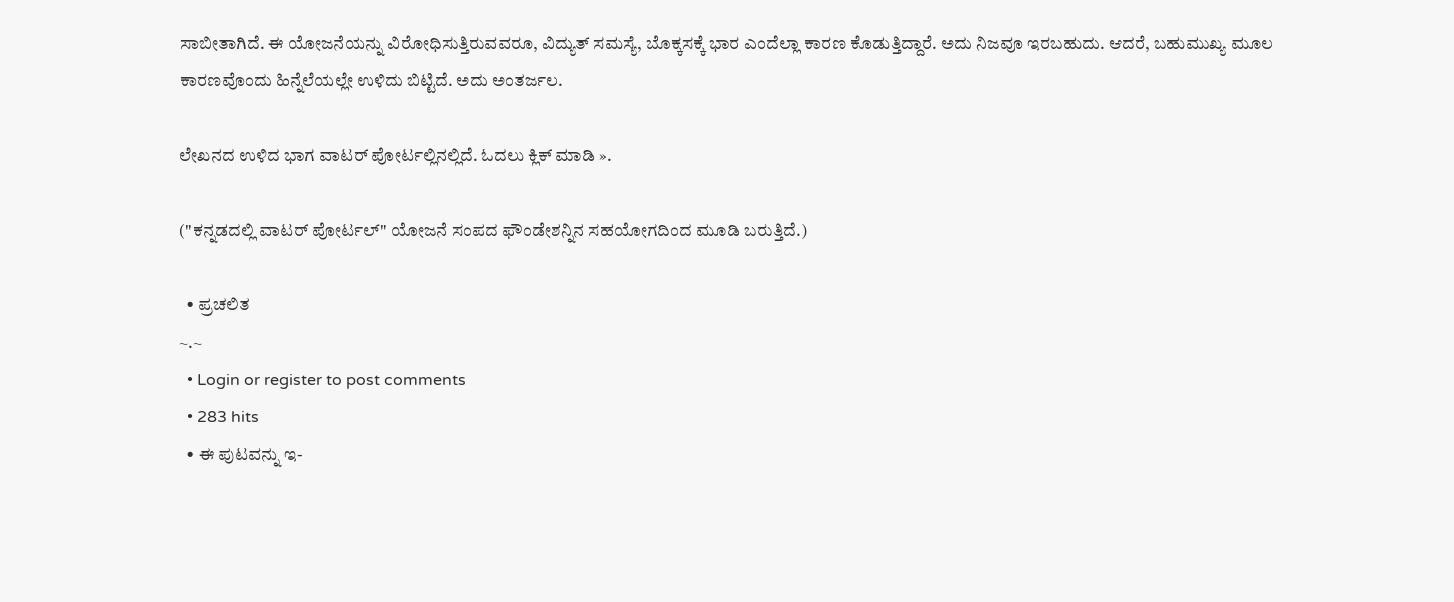ಸಾಬೀತಾಗಿದೆ. ಈ ಯೋಜನೆಯನ್ನು ವಿರೋಧಿಸುತ್ತಿರುವವರೂ, ವಿದ್ಯುತ್ ಸಮಸ್ಯೆ, ಬೊಕ್ಕಸಕ್ಕೆ ಭಾರ ಎಂದೆಲ್ಲಾ ಕಾರಣ ಕೊಡುತ್ತಿದ್ದಾರೆ. ಅದು ನಿಜವೂ ಇರಬಹುದು. ಆದರೆ, ಬಹುಮುಖ್ಯ ಮೂಲ ಕಾರಣವೊಂದು ಹಿನ್ನೆಲೆಯಲ್ಲೇ ಉಳಿದು ಬಿಟ್ಟಿದೆ. ಅದು ಅಂತರ್ಜಲ.

ಲೇಖನದ ಉಳಿದ ಭಾಗ ವಾಟರ್ ಪೋರ್ಟಲ್ಲಿನಲ್ಲಿದೆ. ಓದಲು ಕ್ಲಿಕ್ ಮಾಡಿ ».

("ಕನ್ನಡದಲ್ಲಿ ವಾಟರ್ ಪೋರ್ಟಲ್" ಯೋಜನೆ ಸಂಪದ ಫೌಂಡೇಶನ್ನಿನ ಸಹಯೋಗದಿಂದ ಮೂಡಿ ಬರುತ್ತಿದೆ.)

  • ಪ್ರಚಲಿತ
~.~
  • Login or register to post comments
  • 283 hits
  • ಈ ಪುಟವನ್ನು ಇ-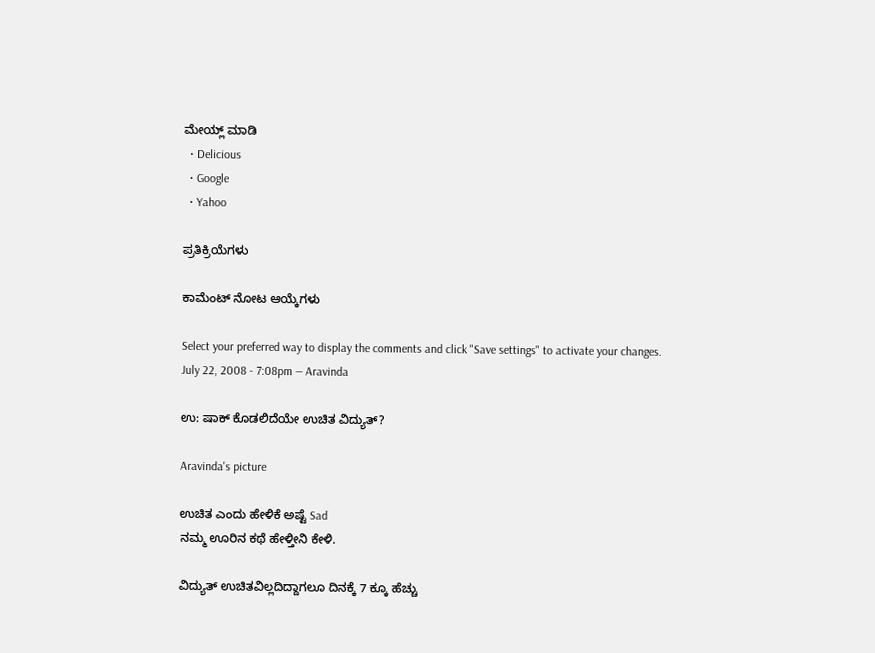ಮೇಯ್ಲ್ ಮಾಡಿ
  • Delicious
  • Google
  • Yahoo

ಪ್ರತಿಕ್ರಿಯೆಗಳು

ಕಾಮೆಂಟ್ ನೋಟ ಆಯ್ಕೆಗಳು

Select your preferred way to display the comments and click "Save settings" to activate your changes.
July 22, 2008 - 7:08pm — Aravinda

ಉ: ಷಾಕ್ ಕೊಡಲಿದೆಯೇ ಉಚಿತ ವಿದ್ಯುತ್?

Aravinda's picture

ಉಚಿತ ಎಂದು ಹೇಳಿಕೆ ಅಷ್ಟೆ Sad
ನಮ್ಮ ಊರಿನ ಕಥೆ ಹೇಳ್ತೀನಿ ಕೇಳಿ.

ವಿದ್ಯುತ್ ಉಚಿತವಿಲ್ಲದಿದ್ದಾಗಲೂ ದಿನಕ್ಕೆ 7 ಕ್ಕೂ ಹೆಚ್ಚು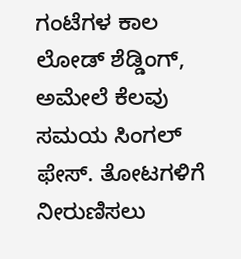ಗಂಟೆಗಳ ಕಾಲ ಲೋಡ್ ಶೆಡ್ಡಿಂಗ್, ಅಮೇಲೆ ಕೆಲವು ಸಮಯ ಸಿಂಗಲ್ ಫೇಸ್. ತೋಟಗಳಿಗೆ ನೀರುಣಿಸಲು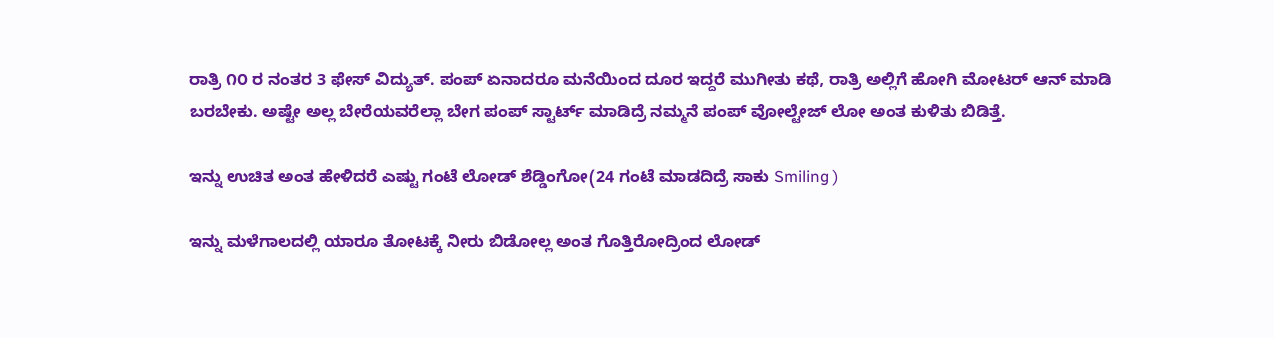ರಾತ್ರಿ ೧೦ ರ ನಂತರ 3 ಫೇಸ್ ವಿದ್ಯುತ್. ಪಂಪ್ ಏನಾದರೂ ಮನೆಯಿಂದ ದೂರ ಇದ್ದರೆ ಮುಗೀತು ಕಥೆ, ರಾತ್ರಿ ಅಲ್ಲಿಗೆ ಹೋಗಿ ಮೋಟರ್ ಆನ್ ಮಾಡಿ ಬರಬೇಕು. ಅಷ್ಟೇ ಅಲ್ಲ ಬೇರೆಯವರೆಲ್ಲಾ ಬೇಗ ಪಂಪ್ ಸ್ಟಾರ್ಟ್ ಮಾಡಿದ್ರೆ ನಮ್ಮನೆ ಪಂಪ್ ವೋಲ್ಟೇಜ್ ಲೋ ಅಂತ ಕುಳಿತು ಬಿಡಿತ್ತೆ.

ಇನ್ನು ಉಚಿತ ಅಂತ ಹೇಳಿದರೆ ಎಷ್ಟು ಗಂಟೆ ಲೋಡ್ ಶೆಡ್ಡಿಂಗೋ(24 ಗಂಟೆ ಮಾಡದಿದ್ರೆ ಸಾಕು Smiling )

ಇನ್ನು ಮಳೆಗಾಲದಲ್ಲಿ ಯಾರೂ ತೋಟಕ್ಕೆ ನೀರು ಬಿಡೋಲ್ಲ ಅಂತ ಗೊತ್ತಿರೋದ್ರಿಂದ ಲೋಡ್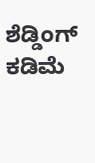ಶೆಡ್ಡಿಂಗ್ ಕಡಿಮೆ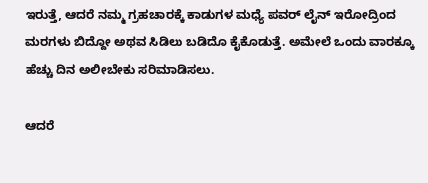ಇರುತ್ತೆ, ಆದರೆ ನಮ್ಮ ಗ್ರಹಚಾರಕ್ಕೆ ಕಾಡುಗಳ ಮಧ್ಯೆ ಪವರ್ ಲೈನ್ ಇರೋದ್ರಿಂದ ಮರಗಳು ಬಿದ್ದೋ ಅಥವ ಸಿಡಿಲು ಬಡಿದೊ ಕೈಕೊಡುತ್ತೆ. ಅಮೇಲೆ ಒಂದು ವಾರಕ್ಕೂ ಹೆಚ್ಚು ದಿನ ಅಲೀಬೇಕು ಸರಿಮಾಡಿಸಲು.

ಆದರೆ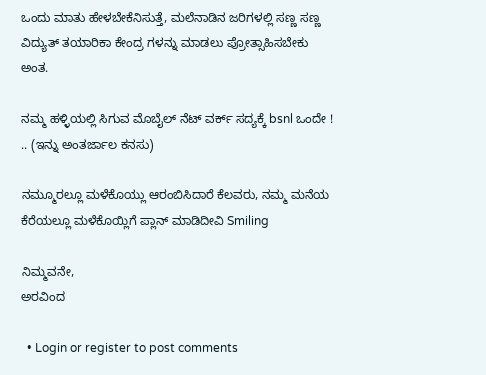ಒಂದು ಮಾತು ಹೇಳಬೇಕೆನಿಸುತ್ತೆ, ಮಲೆನಾಡಿನ ಜರಿಗಳಲ್ಲಿ ಸಣ್ಣ ಸಣ್ಣ ವಿದ್ಯುತ್ ತಯಾರಿಕಾ ಕೇಂದ್ರ ಗಳನ್ನು ಮಾಡಲು ಪ್ರೋತ್ಸಾಹಿಸಬೇಕು ಅಂತ.

ನಮ್ಮ ಹಳ್ಳಿಯಲ್ಲಿ ಸಿಗುವ ಮೊಬೈಲ್ ನೆಟ್ ವರ್ಕ್ ಸದ್ಯಕ್ಕೆ bsnl ಒಂದೇ ! .. (ಇನ್ನು ಅಂತರ್ಜಾಲ ಕನಸು)

ನಮ್ಮೂರಲ್ಲೂ ಮಳೆಕೊಯ್ಲು ಆರಂಬಿಸಿದಾರೆ ಕೆಲವರು, ನಮ್ಮ ಮನೆಯ ಕೆರೆಯಲ್ಲೂ ಮಳೆಕೊಯ್ಲಿಗೆ ಪ್ಲಾನ್ ಮಾಡಿದೀವಿ Smiling

ನಿಮ್ಮವನೇ,
ಅರವಿಂದ

  • Login or register to post comments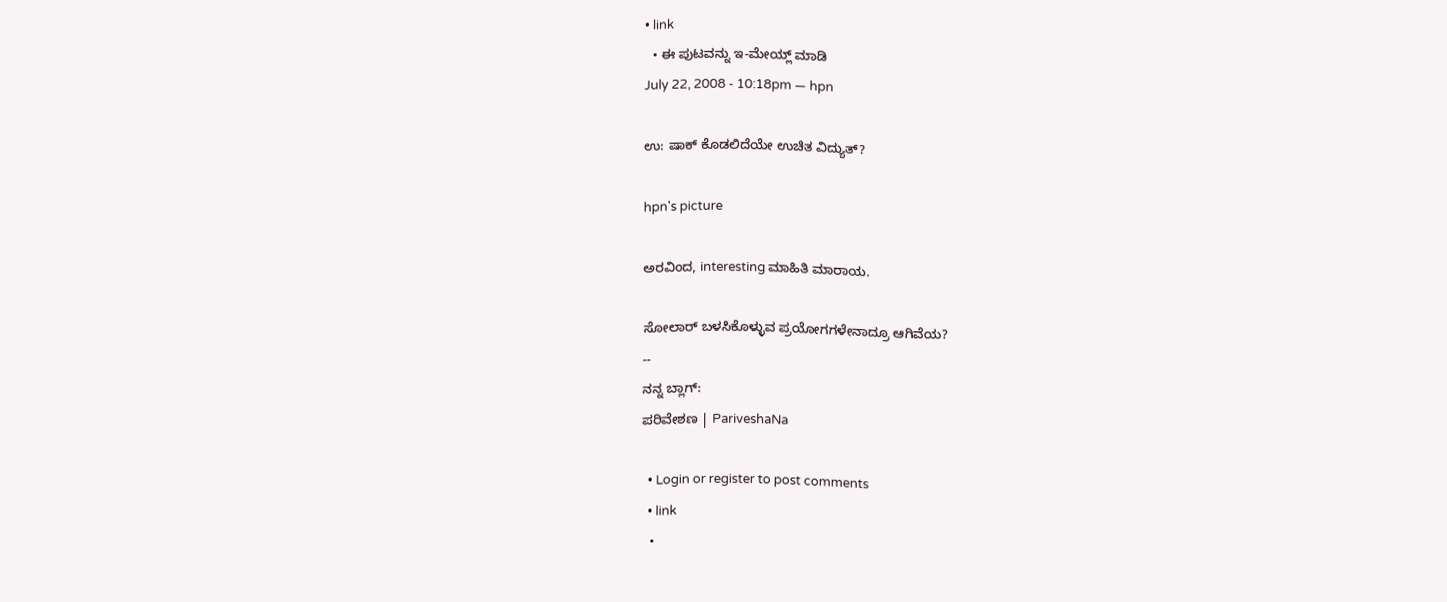• link
  • ಈ ಪುಟವನ್ನು ಇ-ಮೇಯ್ಲ್ ಮಾಡಿ
July 22, 2008 - 10:18pm — hpn

ಉ: ಷಾಕ್ ಕೊಡಲಿದೆಯೇ ಉಚಿತ ವಿದ್ಯುತ್?

hpn's picture

ಅರವಿಂದ, interesting ಮಾಹಿತಿ ಮಾರಾಯ.

ಸೋಲಾರ್ ಬಳಸಿಕೊಳ್ಳುವ ಪ್ರಯೋಗಗಳೇನಾದ್ರೂ ಆಗಿವೆಯ?
--
ನನ್ನ ಬ್ಲಾಗ್:
ಪರಿವೇಶಣ | PariveshaNa

  • Login or register to post comments
  • link
  •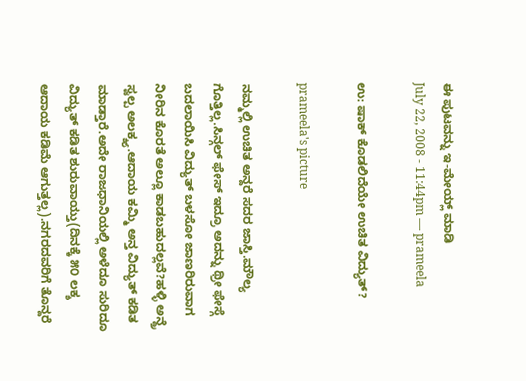ಈ ಪುಟವನ್ನು ಇ-ಮೇಯ್ಲ್ ಮಾಡಿ
July 22, 2008 - 11:44pm — prameela

ಉ: ಷಾಕ್ ಕೊಡಲಿದೆಯೇ ಉಚಿತ ವಿದ್ಯುತ್?

prameela's picture

ನಮ್ಮಲ್ಲಿ ಉಚಿತ ಅನ್ದರೆ ಸದರ ಜಾಸ್ತಿ.ಮೌಲ್ಯ ಗೊತ್ತಿಲ್ಲ.ಸಿನ್ಗಲ್ ಫೇಸ್ ಇದ್ರೂ ಅದನ್ನು ಥ್ರೀ ಫೇಸ್ಗೆ ಬದಲಾಯಿಸಿ ವಿದ್ಯುತ್ ಬಳಸೋ ಜಾಣರಿರುವಾಗ ನೀರಿನ ಕೊರತೆ ಅಲ್ಲೂ ಕಾಡಬಹುದಲ್ಲವೆ?ಹಳ್ಳಿ ಅನ್ದ್ರೆ ಸ್ವಲ್ಪ ಅಲಕ್ಶ್ಯ.ಆದಾಯ ಕಮ್ಮಿ ಅನ್ತ ವಿದ್ಯುತ್ ಕಡಿತ ಮಾಡ್ತಾರೆ.ಅದೇ ರಾಜಧಾನಿಯಲ್ಲಿ ಅಳೆದೂ ಸುರಿದೂ ವಿದ್ಯುತ್ ಕಡಿತ ಶುರುವಾಯ್ತು(ದಿನಕ್ಕೆ ೫೦ ಲಕ್ಶ ಆದಾಯ ಕಡಿಮೆ ಆಗುತ್ತಲ್ಲ).ನಗರದವರಿಗೆ ತೊನ್ದರೆ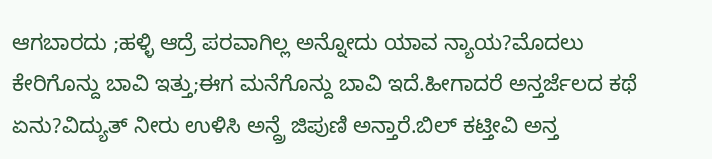ಆಗಬಾರದು ;ಹಳ್ಳಿ ಆದ್ರೆ ಪರವಾಗಿಲ್ಲ ಅನ್ನೋದು ಯಾವ ನ್ಯಾಯ?ಮೊದಲು ಕೇರಿಗೊನ್ದು ಬಾವಿ ಇತ್ತು;ಈಗ ಮನೆಗೊನ್ದು ಬಾವಿ ಇದೆ.ಹೀಗಾದರೆ ಅನ್ತರ್ಜೆಲದ ಕಥೆ ಏನು?ವಿದ್ಯುತ್ ನೀರು ಉಳಿಸಿ ಅನ್ದ್ರೆ ಜಿಪುಣಿ ಅನ್ತಾರೆ.ಬಿಲ್ ಕಟ್ತೀವಿ ಅನ್ತ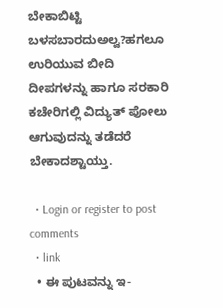ಬೇಕಾಬಿಟ್ಟಿ ಬಳಸಬಾರದುಅಲ್ವ?ಹಗಲೂ ಉರಿಯುವ ಬೀದಿ ದೀಪಗಳನ್ನು ಹಾಗೂ ಸರಕಾರಿ ಕಚೇರಿಗಲ್ಲಿ ವಿದ್ಯುತ್ ಪೋಲು ಆಗುವುದನ್ನು ತಡೆದರೆ ಬೇಕಾದಶ್ಟಾಯ್ತು.

  • Login or register to post comments
  • link
  • ಈ ಪುಟವನ್ನು ಇ-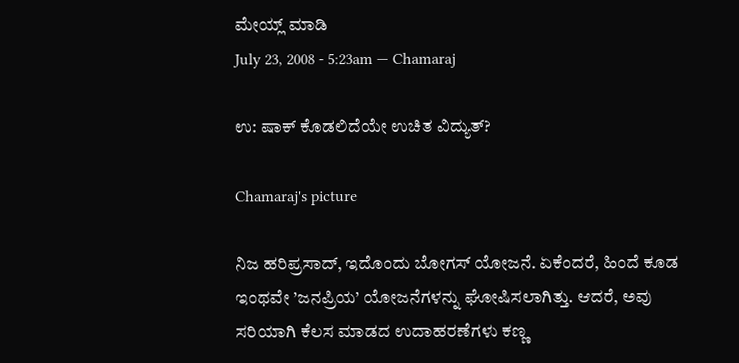ಮೇಯ್ಲ್ ಮಾಡಿ
July 23, 2008 - 5:23am — Chamaraj

ಉ: ಷಾಕ್ ಕೊಡಲಿದೆಯೇ ಉಚಿತ ವಿದ್ಯುತ್?

Chamaraj's picture

ನಿಜ ಹರಿಪ್ರಸಾದ್‌, ಇದೊಂದು ಬೋಗಸ್‌ ಯೋಜನೆ. ಏಕೆಂದರೆ, ಹಿಂದೆ ಕೂಡ ಇಂಥವೇ ’ಜನಪ್ರಿಯ’ ಯೋಜನೆಗಳನ್ನು ಘೋಷಿಸಲಾಗಿತ್ತು. ಆದರೆ, ಅವು ಸರಿಯಾಗಿ ಕೆಲಸ ಮಾಡದ ಉದಾಹರಣೆಗಳು ಕಣ್ಣ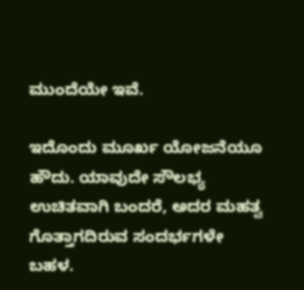ಮುಂದೆಯೇ ಇವೆ.

ಇದೊಂದು ಮೂರ್ಖ ಯೋಜನೆಯೂ ಹೌದು. ಯಾವುದೇ ಸೌಲಭ್ಯ ಉಚಿತವಾಗಿ ಬಂದರೆ, ಅದರ ಮಹತ್ವ ಗೊತ್ತಾಗದಿರುವ ಸಂದರ್ಭಗಳೇ ಬಹಳ.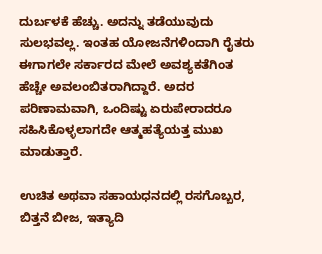ದುರ್ಬಳಕೆ ಹೆಚ್ಚು. ಅದನ್ನು ತಡೆಯುವುದು ಸುಲಭವಲ್ಲ. ಇಂತಹ ಯೋಜನೆಗಳಿಂದಾಗಿ ರೈತರು ಈಗಾಗಲೇ ಸರ್ಕಾರದ ಮೇಲೆ ಅವಶ್ಯಕತೆಗಿಂತ ಹೆಚ್ಚೇ ಅವಲಂಬಿತರಾಗಿದ್ದಾರೆ. ಅದರ ಪರಿಣಾಮವಾಗಿ, ಒಂದಿಷ್ಟು ಏರುಪೇರಾದರೂ ಸಹಿಸಿಕೊಳ್ಳಲಾಗದೇ ಆತ್ಮಹತ್ಯೆಯತ್ತ ಮುಖ ಮಾಡುತ್ತಾರೆ.

ಉಚಿತ ಅಥವಾ ಸಹಾಯಧನದಲ್ಲಿ ರಸಗೊಬ್ಬರ, ಬಿತ್ತನೆ ಬೀಜ, ಇತ್ಯಾದಿ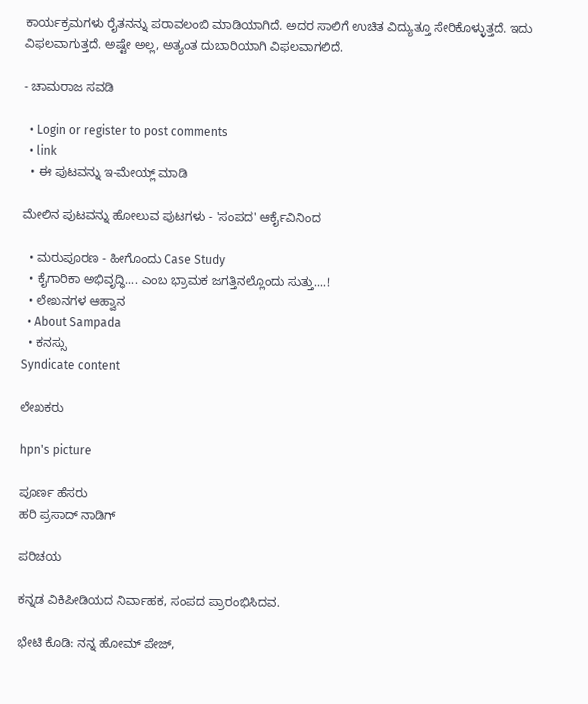ಕಾರ್ಯಕ್ರಮಗಳು ರೈತನನ್ನು ಪರಾವಲಂಬಿ ಮಾಡಿಯಾಗಿದೆ. ಅದರ ಸಾಲಿಗೆ ಉಚಿತ ವಿದ್ಯುತ್ತೂ ಸೇರಿಕೊಳ್ಳುತ್ತದೆ. ಇದು ವಿಫಲವಾಗುತ್ತದೆ. ಅಷ್ಟೇ ಅಲ್ಲ, ಅತ್ಯಂತ ದುಬಾರಿಯಾಗಿ ವಿಫಲವಾಗಲಿದೆ.

- ಚಾಮರಾಜ ಸವಡಿ

  • Login or register to post comments
  • link
  • ಈ ಪುಟವನ್ನು ಇ-ಮೇಯ್ಲ್ ಮಾಡಿ

ಮೇಲಿನ ಪುಟವನ್ನು ಹೋಲುವ ಪುಟಗಳು - 'ಸಂಪದ' ಆರ್ಕೈವಿನಿಂದ

  • ಮರುಪೂರಣ - ಹೀಗೊಂದು Case Study
  • ಕೈಗಾರಿಕಾ ಅಭಿವೃದ್ಧಿ.... ಎಂಬ ಭ್ರಾಮಕ ಜಗತ್ತಿನಲ್ಲೊಂದು ಸುತ್ತು....!
  • ಲೇಖನಗಳ ಆಹ್ವಾನ
  • About Sampada
  • ಕನಸ್ಸು
Syndicate content

ಲೇಖಕರು

hpn's picture

ಪೂರ್ಣ ಹೆಸರು
ಹರಿ ಪ್ರಸಾದ್ ನಾಡಿಗ್

ಪರಿಚಯ

ಕನ್ನಡ ವಿಕಿಪೀಡಿಯದ ನಿರ್ವಾಹಕ, ಸಂಪದ ಪ್ರಾರಂಭಿಸಿದವ.

ಭೇಟಿ ಕೊಡಿ: ನನ್ನ ಹೋಮ್ ಪೇಜ್,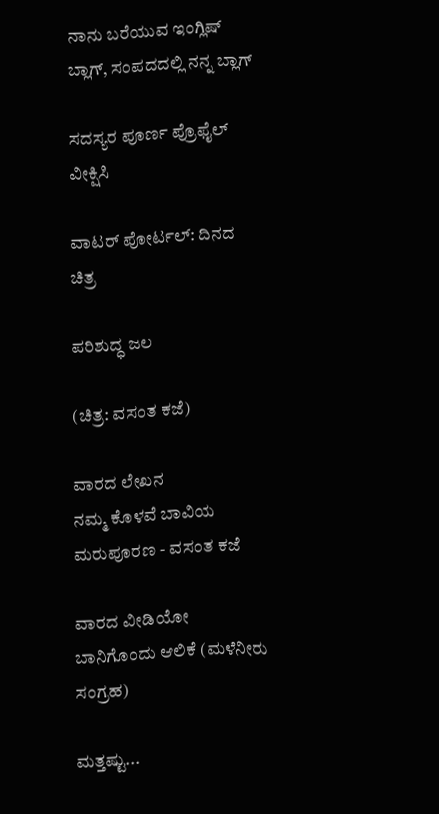ನಾನು ಬರೆಯುವ ಇಂಗ್ಲಿಷ್ ಬ್ಲಾಗ್, ಸಂಪದದಲ್ಲಿ ನನ್ನ ಬ್ಲಾಗ್

ಸದಸ್ಯರ ಪೂರ್ಣ ಪ್ರೊಫೈಲ್ ವೀಕ್ಷಿಸಿ

ವಾಟರ್ ಪೋರ್ಟಲ್: ದಿನದ ಚಿತ್ರ

ಪರಿಶುದ್ಧ ಜಲ

(ಚಿತ್ರ: ವಸಂತ ಕಜೆ)

ವಾರದ ಲೇಖನ
ನಮ್ಮ ಕೊಳವೆ ಬಾವಿಯ ಮರುಪೂರಣ - ವಸಂತ ಕಜೆ

ವಾರದ ವೀಡಿಯೋ
ಬಾನಿಗೊಂದು ಆಲಿಕೆ (ಮಳೆನೀರು ಸಂಗ್ರಹ)

ಮತ್ತಷ್ಟು...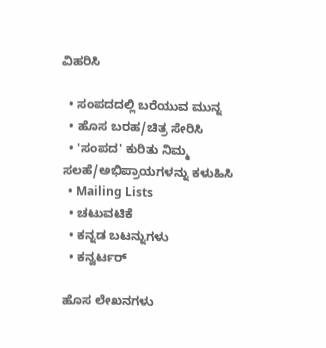ವಿಹರಿಸಿ

  • ಸಂಪದದಲ್ಲಿ ಬರೆಯುವ ಮುನ್ನ
  • ಹೊಸ ಬರಹ/ಚಿತ್ರ ಸೇರಿಸಿ
  • 'ಸಂಪದ' ಕುರಿತು ನಿಮ್ಮ ಸಲಹೆ/ಅಭಿಪ್ರಾಯಗಳನ್ನು ಕಳುಹಿಸಿ
  • Mailing Lists
  • ಚಟುವಟಿಕೆ
  • ಕನ್ನಡ ಬಟನ್ನುಗಳು
  • ಕನ್ವರ್ಟರ್

ಹೊಸ ಲೇಖನಗಳು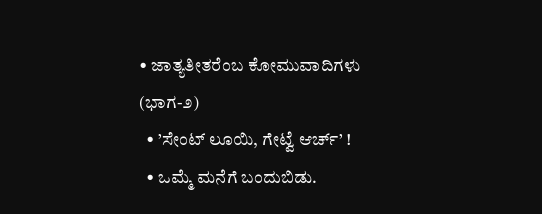• ಜಾತ್ಯತೀತರೆಂಬ ಕೋಮುವಾದಿಗಳು (ಭಾಗ-೨)
  • ’ಸೇಂಟ್ ಲೂಯಿ, ಗೇಟ್ವೆ ಆರ್ಚ್’ !
  • ಒಮ್ಮೆ ಮನೆಗೆ ಬಂದುಬಿಡು.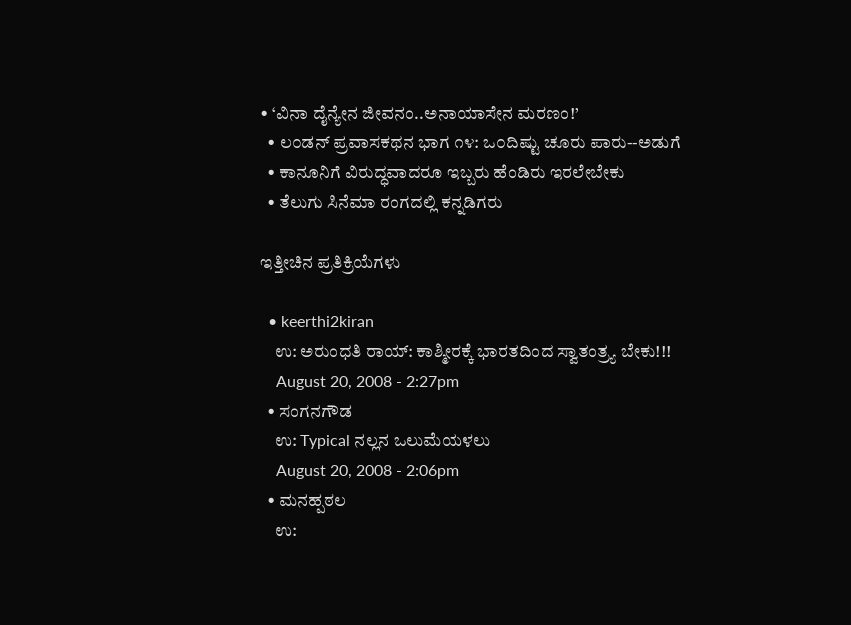• ‘ವಿನಾ ದೈನ್ಯೇನ ಜೀವನಂ..ಅನಾಯಾಸೇನ ಮರಣಂ!’
  • ಲ೦ಡನ್ ಪ್ರವಾಸಕಥನ ಭಾಗ ೧೪: ಒ೦ದಿಷ್ಟು ಚೂರು ಪಾರು--ಅಡುಗೆ
  • ಕಾನೂನಿಗೆ ವಿರುದ್ಧವಾದರೂ ಇಬ್ಬರು ಹೆಂಡಿರು ಇರಲೇಬೇಕು
  • ತೆಲುಗು ಸಿನೆಮಾ ರಂಗದಲ್ಲಿ ಕನ್ನಡಿಗರು

ಇತ್ತೀಚಿನ ಪ್ರತಿಕ್ರಿಯೆಗಳು

  • keerthi2kiran
    ಉ: ಅರುಂಧತಿ ರಾಯ್: ಕಾಶ್ಮೀರಕ್ಕೆ ಭಾರತದಿಂದ ಸ್ವಾತಂತ್ರ್ಯ ಬೇಕು!!!
    August 20, 2008 - 2:27pm
  • ಸಂಗನಗೌಡ
    ಉ: Typical ನಲ್ಲನ ಒಲುಮೆಯಳಲು
    August 20, 2008 - 2:06pm
  • ಮನಹ್ಪಠಲ
    ಉ: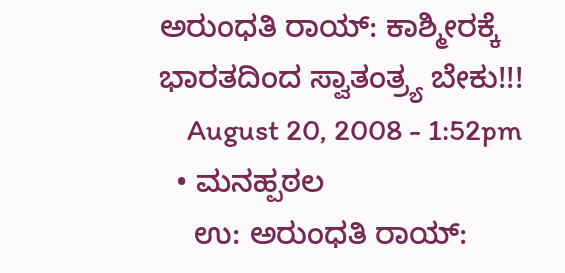ಅರುಂಧತಿ ರಾಯ್: ಕಾಶ್ಮೀರಕ್ಕೆ ಭಾರತದಿಂದ ಸ್ವಾತಂತ್ರ್ಯ ಬೇಕು!!!
    August 20, 2008 - 1:52pm
  • ಮನಹ್ಪಠಲ
    ಉ: ಅರುಂಧತಿ ರಾಯ್: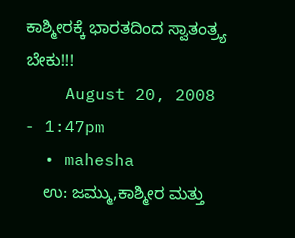ಕಾಶ್ಮೀರಕ್ಕೆ ಭಾರತದಿಂದ ಸ್ವಾತಂತ್ರ್ಯ ಬೇಕು!!!
    August 20, 2008 - 1:47pm
  • mahesha
    ಉ: ಜಮ್ಮು,ಕಾಶ್ಮೀರ ಮತ್ತು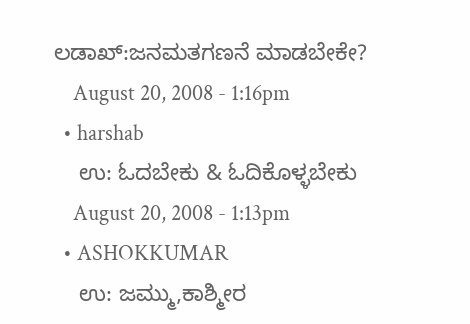ಲಡಾಖ್:ಜನಮತಗಣನೆ ಮಾಡಬೇಕೇ?
    August 20, 2008 - 1:16pm
  • harshab
    ಉ: ಓದಬೇಕು & ಓದಿಕೊಳ್ಳಬೇಕು
    August 20, 2008 - 1:13pm
  • ASHOKKUMAR
    ಉ: ಜಮ್ಮು,ಕಾಶ್ಮೀರ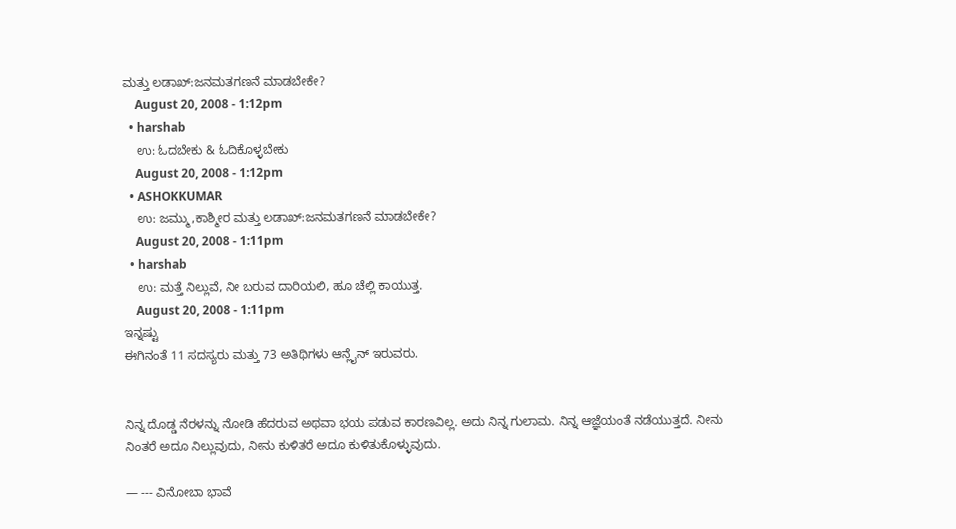ಮತ್ತು ಲಡಾಖ್:ಜನಮತಗಣನೆ ಮಾಡಬೇಕೇ?
    August 20, 2008 - 1:12pm
  • harshab
    ಉ: ಓದಬೇಕು & ಓದಿಕೊಳ್ಳಬೇಕು
    August 20, 2008 - 1:12pm
  • ASHOKKUMAR
    ಉ: ಜಮ್ಮು,ಕಾಶ್ಮೀರ ಮತ್ತು ಲಡಾಖ್:ಜನಮತಗಣನೆ ಮಾಡಬೇಕೇ?
    August 20, 2008 - 1:11pm
  • harshab
    ಉ: ಮತ್ತೆ ನಿಲ್ಲುವೆ, ನೀ ಬರುವ ದಾರಿಯಲಿ, ಹೂ ಚೆಲ್ಲಿ ಕಾಯುತ್ತ.
    August 20, 2008 - 1:11pm
ಇನ್ನಷ್ಟು
ಈಗಿನಂತೆ 11 ಸದಸ್ಯರು ಮತ್ತು 73 ಅತಿಥಿಗಳು ಆನ್ಲೈನ್ ಇರುವರು.


ನಿನ್ನ ದೊಡ್ಡ ನೆರಳನ್ನು ನೋಡಿ ಹೆದರುವ ಅಥವಾ ಭಯ ಪಡುವ ಕಾರಣವಿಲ್ಲ. ಅದು ನಿನ್ನ ಗುಲಾಮ. ನಿನ್ನ ಆಜ್ಞೆಯಂತೆ ನಡೆಯುತ್ತದೆ. ನೀನು ನಿಂತರೆ ಅದೂ ನಿಲ್ಲುವುದು, ನೀನು ಕುಳಿತರೆ ಅದೂ ಕುಳಿತುಕೊಳ್ಳುವುದು.

— --- ವಿನೋಬಾ ಭಾವೆ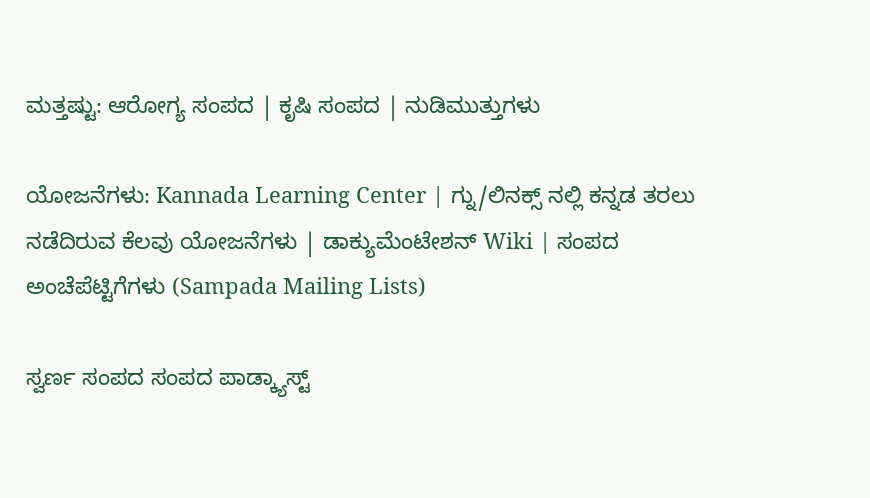ಮತ್ತಷ್ಟು: ಆರೋಗ್ಯ ಸಂಪದ | ಕೃಷಿ ಸಂಪದ | ನುಡಿಮುತ್ತುಗಳು

ಯೋಜನೆಗಳು: Kannada Learning Center | ಗ್ನು/ಲಿನಕ್ಸ್ ನಲ್ಲಿ ಕನ್ನಡ ತರಲು ನಡೆದಿರುವ ಕೆಲವು ಯೋಜನೆಗಳು | ಡಾಕ್ಯುಮೆಂಟೇಶನ್ Wiki | ಸಂಪದ ಅಂಚೆಪೆಟ್ಟಿಗೆಗಳು (Sampada Mailing Lists)

ಸ್ವರ್ಣ ಸಂಪದ ಸಂಪದ ಪಾಡ್ಕ್ಯಾಸ್ಟ್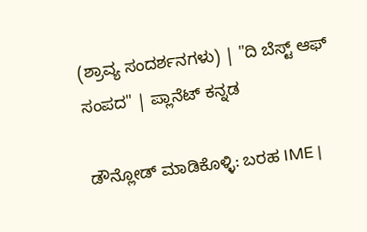(ಶ್ರಾವ್ಯ ಸಂದರ್ಶನಗಳು) | "ದಿ ಬೆಸ್ಟ್ ಆಫ್ ಸಂಪದ" | ಪ್ಲಾನೆಟ್ ಕನ್ನಡ

ಡೌನ್ಲೋಡ್ ಮಾಡಿಕೊಳ್ಳಿ: ಬರಹ IME |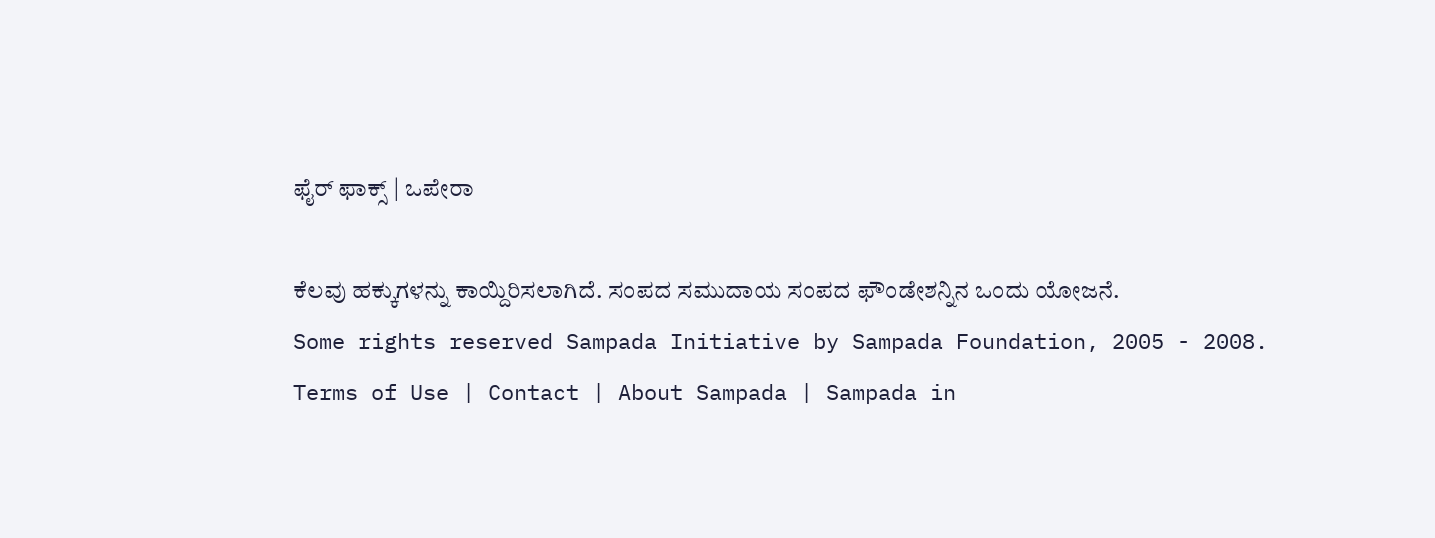ಫೈರ್ ಫಾಕ್ಸ್ | ಒಪೇರಾ

ಕೆಲವು ಹಕ್ಕುಗಳನ್ನು ಕಾಯ್ದಿರಿಸಲಾಗಿದೆ. ಸಂಪದ ಸಮುದಾಯ ಸಂಪದ ಫೌಂಡೇಶನ್ನಿನ ಒಂದು ಯೋಜನೆ.
Some rights reserved Sampada Initiative by Sampada Foundation, 2005 - 2008.
Terms of Use | Contact | About Sampada | Sampada in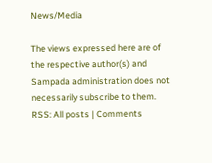News/Media

The views expressed here are of the respective author(s) and Sampada administration does not necessarily subscribe to them.
RSS: All posts | Comments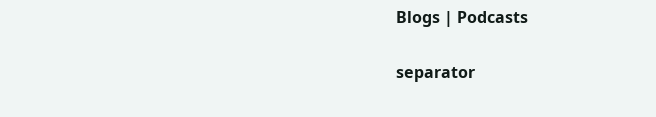Blogs | Podcasts

separator